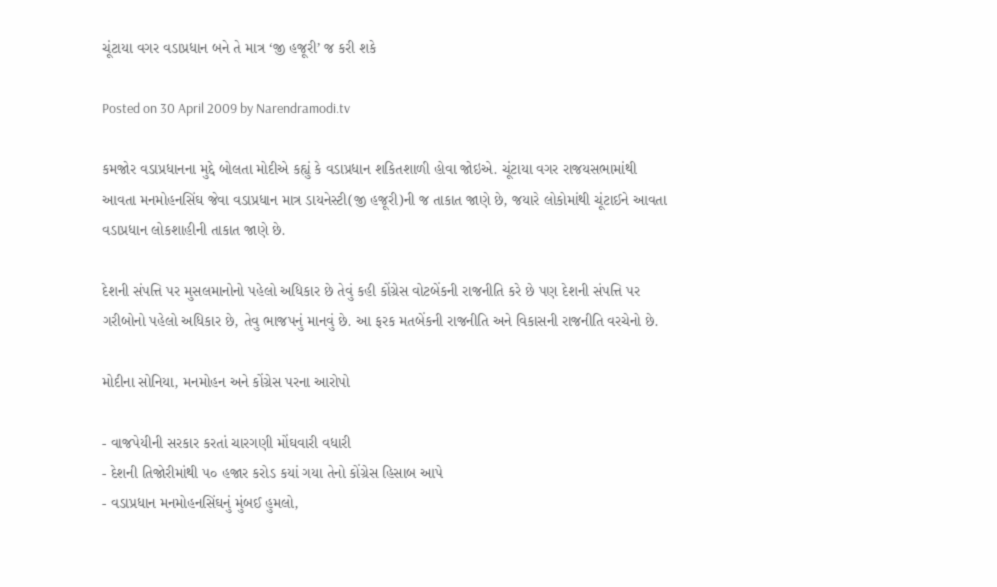ચૂંટાયા વગર વડાપ્રધાન બને તે માત્ર ‘જી હજૂરી’ જ કરી શકે

Posted on 30 April 2009 by Narendramodi.tv

કમજોર વડાપ્રધાનના મુદ્દે બોલતા મોદીએ કહ્યું કે વડાપ્રધાન શકિતશાળી હોવા જોઇએ. ચૂંટાયા વગર રાજયસભામાંથી આવતા મનમોહનસિંઘ જેવા વડાપ્રધાન માત્ર ડાયનેસ્ટી(જી હજૂરી)ની જ તાકાત જાણે છે, જયારે લોકોમાંથી ચૂંટાઈને આવતા વડાપ્રધાન લોકશાહીની તાકાત જાણે છે.

દેશની સંપત્તિ પર મુસલમાનોનો પહેલો અધિકાર છે તેવું કહી કોંગ્રેસ વોટબેંકની રાજનીતિ કરે છે પણ દેશની સંપત્તિ પર ગરીબોનો પહેલો અધિકાર છે, તેવુ ભાજપનું માનવું છે. આ ફરક મતબેંકની રાજનીતિ અને વિકાસની રાજનીતિ વરચેનો છે.

મોદીના સોનિયા, મનમોહન અને કોંગ્રેસ પરના આરોપો

- વાજપેયીની સરકાર કરતાં ચારગણી મોંઘવારી વધારી
- દેશની તિજોરીમાંથી ૫૦ હજાર કરોડ કયાં ગયા તેનો કોંગ્રેસ હિસાબ આપે
- વડાપ્રધાન મનમોહનસિંઘનું મુંબઈ હુમલો,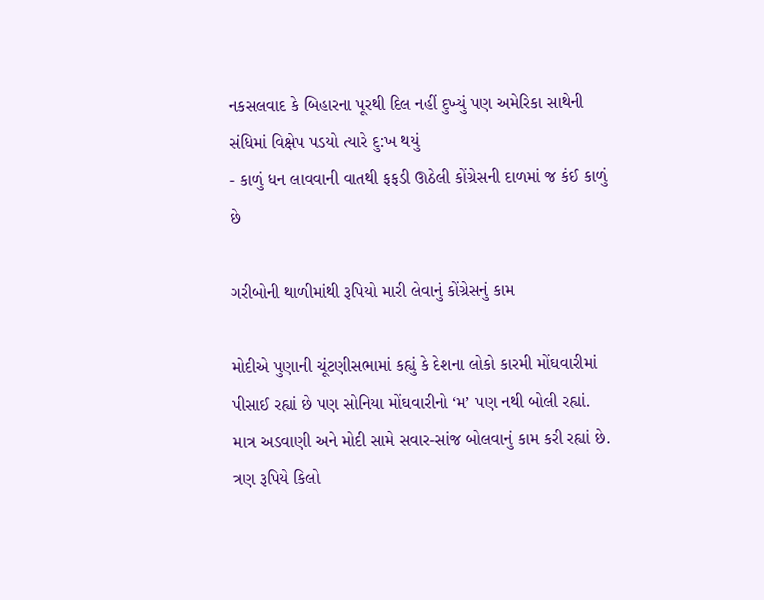નકસલવાદ કે બિહારના પૂરથી દિલ નહીં દુખ્યું પણ અમેરિકા સાથેની સંધિમાં વિક્ષેપ પડયો ત્યારે દુ:ખ થયું
- કાળું ધન લાવવાની વાતથી ફફડી ઊઠેલી કોંગ્રેસની દાળમાં જ કંઈ કાળું છે

ગરીબોની થાળીમાંથી રૂપિયો મારી લેવાનું કોંગ્રેસનું કામ

મોદીએ પુણાની ચૂંટણીસભામાં કહ્યું કે દેશના લોકો કારમી મોંઘવારીમાં પીસાઈ રહ્યાં છે પણ સોનિયા મોંઘવારીનો ‘મ’ પણ નથી બોલી રહ્યાં. માત્ર અડવાણી અને મોદી સામે સવાર-સાંજ બોલવાનું કામ કરી રહ્યાં છે. ત્રણ રૂપિયે કિલો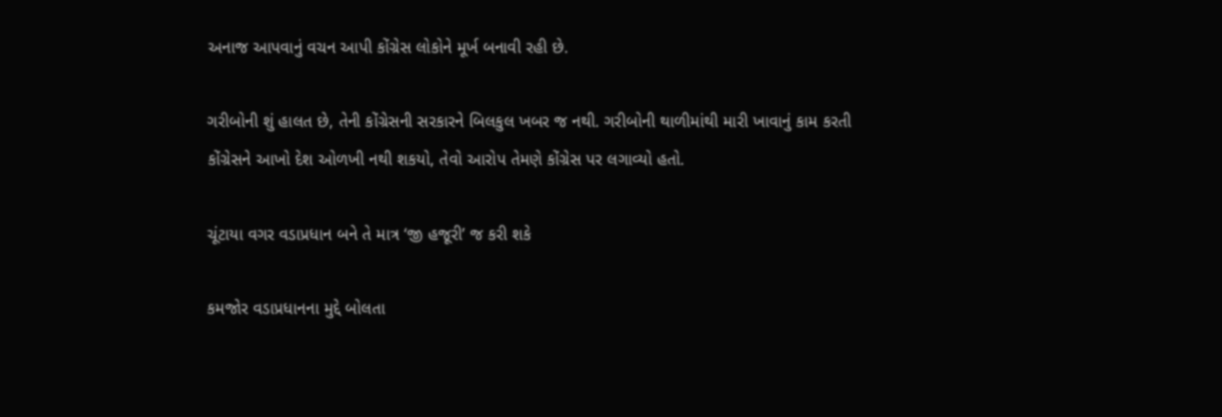અનાજ આપવાનું વચન આપી કોંગ્રેસ લોકોને મૂર્ખ બનાવી રહી છે.

ગરીબોની શું હાલત છે, તેની કોંગ્રેસની સરકારને બિલકુલ ખબર જ નથી. ગરીબોની થાળીમાંથી મારી ખાવાનું કામ કરતી કોંગ્રેસને આખો દેશ ઓળખી નથી શકયો, તેવો આરોપ તેમણે કોંગ્રેસ પર લગાવ્યો હતો.

ચૂંટાયા વગર વડાપ્રધાન બને તે માત્ર ‘જી હજૂરી’ જ કરી શકે

કમજોર વડાપ્રધાનના મુદ્દે બોલતા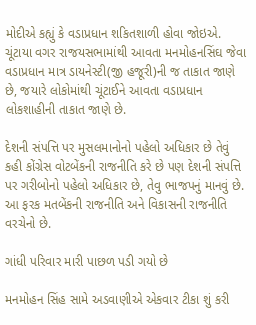મોદીએ કહ્યું કે વડાપ્રધાન શકિતશાળી હોવા જોઇએ. ચૂંટાયા વગર રાજયસભામાંથી આવતા મનમોહનસિંઘ જેવા વડાપ્રધાન માત્ર ડાયનેસ્ટી(જી હજૂરી)ની જ તાકાત જાણે છે, જયારે લોકોમાંથી ચૂંટાઈને આવતા વડાપ્રધાન લોકશાહીની તાકાત જાણે છે.

દેશની સંપત્તિ પર મુસલમાનોનો પહેલો અધિકાર છે તેવું કહી કોંગ્રેસ વોટબેંકની રાજનીતિ કરે છે પણ દેશની સંપત્તિ પર ગરીબોનો પહેલો અધિકાર છે, તેવુ ભાજપનું માનવું છે. આ ફરક મતબેંકની રાજનીતિ અને વિકાસની રાજનીતિ વરચેનો છે.

ગાંધી પરિવાર મારી પાછળ પડી ગયો છે

મનમોહન સિંહ સામે અડવાણીએ એકવાર ટીકા શું કરી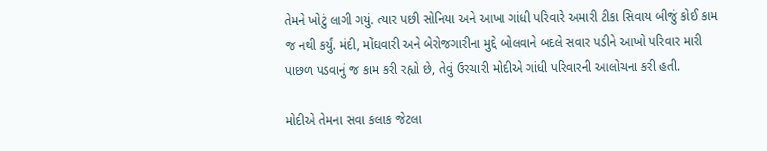તેમને ખોટું લાગી ગયું. ત્યાર પછી સોનિયા અને આખા ગાંધી પરિવારે અમારી ટીકા સિવાય બીજું કોઈ કામ જ નથી કર્યું. મંદી, મોંઘવારી અને બેરોજગારીના મુદ્દે બોલવાને બદલે સવાર પડીને આખો પરિવાર મારી પાછળ પડવાનું જ કામ કરી રહ્યો છે, તેવું ઉરચારી મોદીએ ગાંધી પરિવારની આલોચના કરી હતી.

મોદીએ તેમના સવા કલાક જેટલા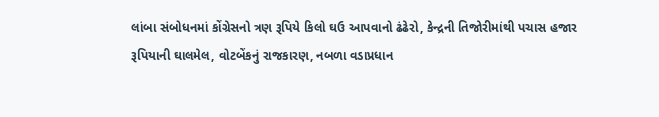લાંબા સંબોધનમાં કોંગ્રેસનો ત્રણ રૂપિયે કિલો ઘઉ આપવાનો ઢંઢેરો, કેન્દ્રની તિજોરીમાંથી પચાસ હજાર રૂપિયાની ઘાલમેલ, વોટબેંકનું રાજકારણ, નબળા વડાપ્રધાન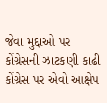જેવા મુદ્દાઓ પર કોંગ્રેસની ઝાટકણી કાઢી કોંગ્રેસ પર એવો આક્ષેપ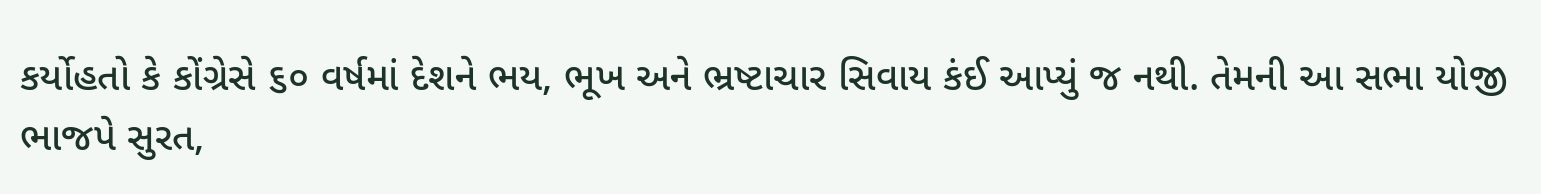કર્યોહતો કે કોંગ્રેસે ૬૦ વર્ષમાં દેશને ભય, ભૂખ અને ભ્રષ્ટાચાર સિવાય કંઈ આપ્યું જ નથી. તેમની આ સભા યોજી ભાજપે સુરત,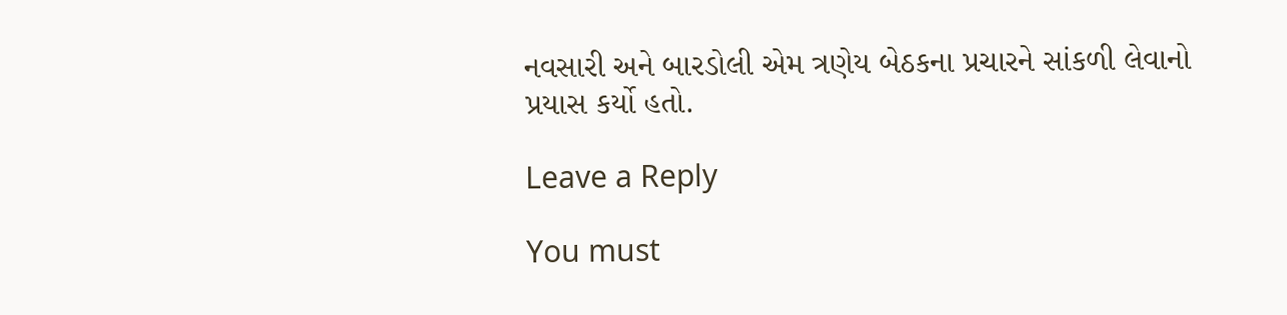નવસારી અને બારડોલી એમ ત્રણેય બેઠકના પ્રચારને સાંકળી લેવાનો પ્રયાસ કર્યો હતો.

Leave a Reply

You must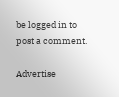be logged in to post a comment.

Advertise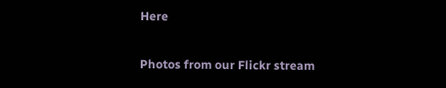Here

Photos from our Flickr stream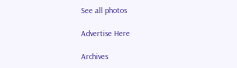See all photos

Advertise Here

Archives